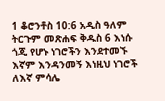1 ቆሮንቶስ 10:6 አዲስ ዓለም ትርጉም መጽሐፍ ቅዱስ 6 እነሱ ጎጂ የሆኑ ነገሮችን እንደተመኙ እኛም እንዳንመኝ እነዚህ ነገሮች ለእኛ ምሳሌ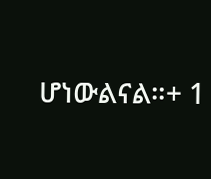ሆነውልናል።+ 1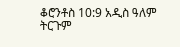ቆሮንቶስ 10:9 አዲስ ዓለም ትርጉም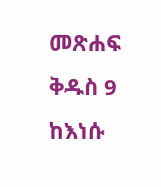መጽሐፍ ቅዱስ 9 ከእነሱ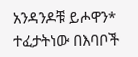አንዳንዶቹ ይሖዋን* ተፈታትነው በእባቦች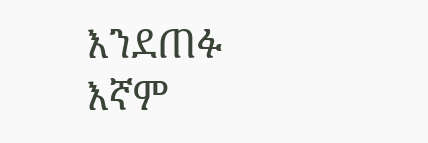እንደጠፉ እኛም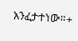አንፈታተነው።+